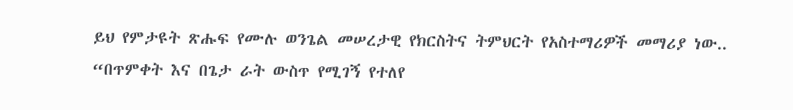ይህ የምታዩት ጽሑፍ የሙሉ ወንጌል መሠረታዊ የክርስትና ትምህርት የአስተማሪዎች መማሪያ ነው..
“በጥምቀት እና በጌታ ራት ውስጥ የሚገኝ የተለየ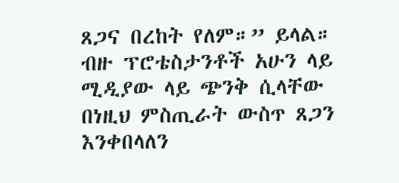ጸጋና በረከት የለም።” ይላል።
ብዙ ፕሮቴስታንቶች አሁን ላይ ሚዲያው ላይ ጭንቅ ሲላቸው በነዚህ ምስጢራት ውስጥ ጸጋን እንቀበላለን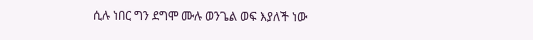ሲሉ ነበር ግን ደግሞ ሙሉ ወንጌል ወፍ እያለች ነው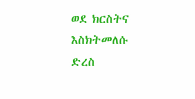ወደ ክርስትና እስክትመለሱ ድረስ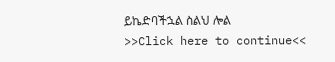ይኬድባችኋል ስልህ ሎል
>>Click here to continue<<